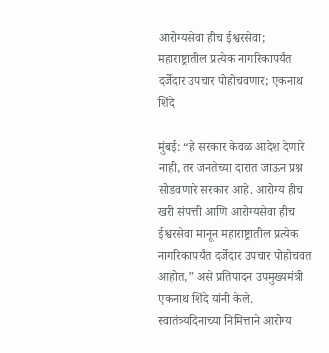आरोग्यसेवा हीच ईश्वरसेवा; महाराष्ट्रातील प्रत्येक नागरिकापर्यंत दर्जेदार उपचार पोहोचवणार; एकनाथ शिंदे

मुंबई: “हे सरकार केवळ आदेश देणारे नाही, तर जनतेच्या दारात जाऊन प्रश्न सोडवणारे सरकार आहे. आरोग्य हीच खरी संपत्ती आणि आरोग्यसेवा हीच ईश्वरसेवा मानून महाराष्ट्रातील प्रत्येक नागरिकापर्यंत दर्जेदार उपचार पोहोचवत आहोत,” असे प्रतिपादन उपमुख्यमंत्री एकनाथ शिंदे यांनी केले. स्वातंत्र्यदिनाच्या निमित्ताने आरोग्य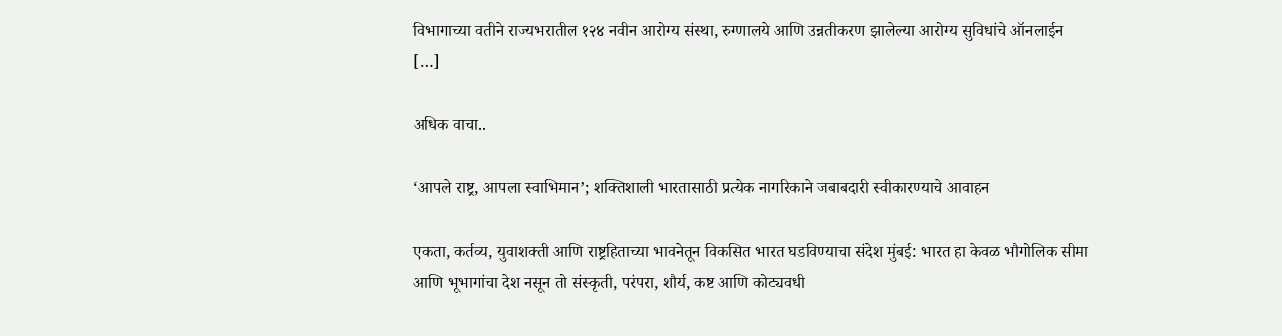विभागाच्या वतीने राज्यभरातील १२४ नवीन आरोग्य संस्था, रुग्णालये आणि उन्नतीकरण झालेल्या आरोग्य सुविधांचे ऑनलाईन […]

अधिक वाचा..

‘आपले राष्ट्र, आपला स्वाभिमान’; शक्तिशाली भारतासाठी प्रत्येक नागरिकाने जबाबदारी स्वीकारण्याचे आवाहन

एकता, कर्तव्य, युवाशक्ती आणि राष्ट्रहिताच्या भावनेतून विकसित भारत घडविण्याचा संदेश मुंबई: भारत हा केवळ भौगोलिक सीमा आणि भूभागांचा देश नसून तो संस्कृती, परंपरा, शौर्य, कष्ट आणि कोट्यवधी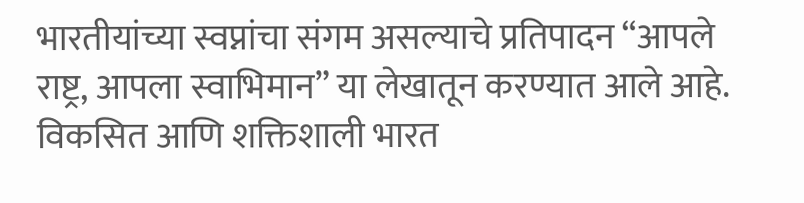भारतीयांच्या स्वप्नांचा संगम असल्याचे प्रतिपादन “आपले राष्ट्र, आपला स्वाभिमान” या लेखातून करण्यात आले आहे. विकसित आणि शक्तिशाली भारत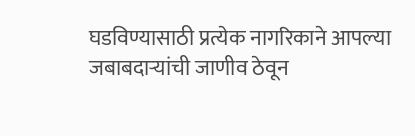घडविण्यासाठी प्रत्येक नागरिकाने आपल्या जबाबदाऱ्यांची जाणीव ठेवून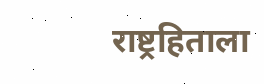राष्ट्रहिताला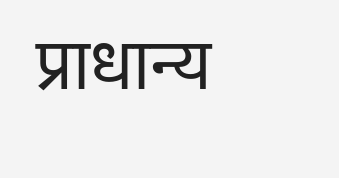प्राधान्य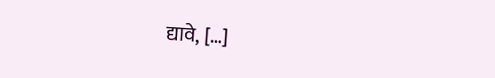द्यावे, […]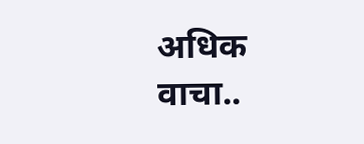अधिक वाचा..